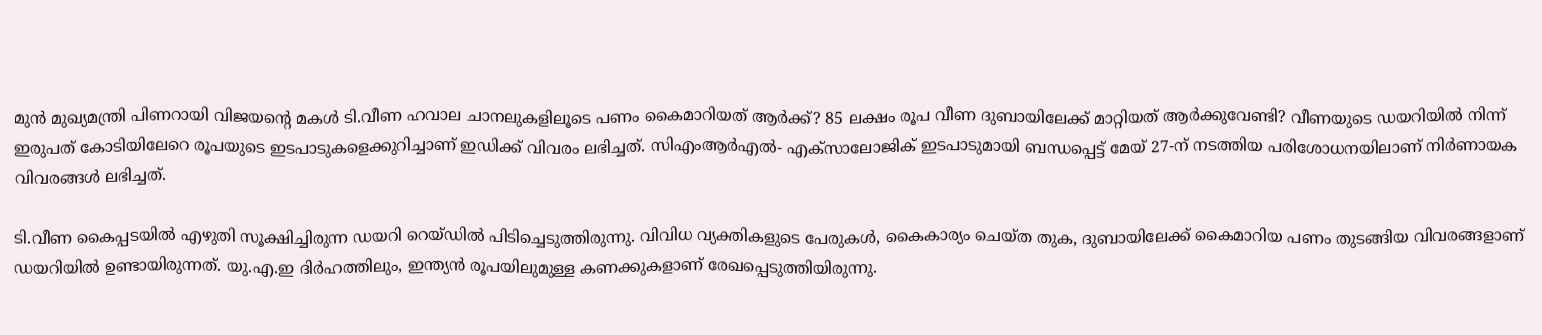മുൻ മുഖ്യമന്ത്രി പിണറായി വിജയന്റെ മകൾ ടി.വീണ ഹവാല ചാനലുകളിലൂടെ പണം കൈമാറിയത് ആര്‍ക്ക്? 85 ലക്ഷം രൂപ വീണ ദുബായിലേക്ക് മാറ്റിയത് ആര്‍ക്കുവേണ്ടി? വീണയുടെ ഡയറിയിൽ നിന്ന് ഇരുപത് കോടിയിലേറെ രൂപയുടെ ഇടപാടുകളെക്കുറിച്ചാണ് ഇഡിക്ക് വിവരം ലഭിച്ചത്. സിഎംആർഎൽ- എക്‌സാലോജിക് ഇടപാടുമായി ബന്ധപ്പെട്ട് മേയ് 27-ന് നടത്തിയ പരിശോധനയിലാണ് നിർണായക വിവരങ്ങൾ ലഭിച്ചത്.

ടി.വീണ കൈപ്പടയിൽ എഴുതി സൂക്ഷിച്ചിരുന്ന ഡയറി റെയ്ഡിൽ പിടിച്ചെടുത്തിരുന്നു. വിവിധ വ്യക്തികളുടെ പേരുകൾ, കൈകാര്യം ചെയ്ത തുക, ദുബായിലേക്ക് കൈമാറിയ പണം തുടങ്ങിയ വിവരങ്ങളാണ് ഡയറിയിൽ ഉണ്ടായിരുന്നത്. യു.എ.ഇ ദിർഹത്തിലും, ഇന്ത്യൻ രൂപയിലുമുള്ള കണക്കുകളാണ് രേഖപ്പെടുത്തിയിരുന്നു.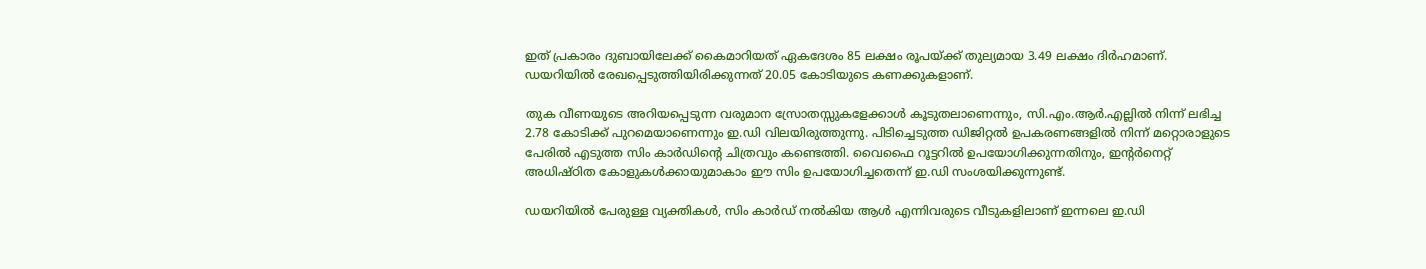ഇത് പ്രകാരം ദുബായിലേക്ക് കൈമാറിയത് ഏകദേശം 85 ലക്ഷം രൂപയ്ക്ക് തുല്യമായ 3.49 ലക്ഷം ദിർഹമാണ്. ഡയറിയിൽ രേഖപ്പെടുത്തിയിരിക്കുന്നത് 20.05 കോടിയുടെ കണക്കുകളാണ്.

തുക വീണയുടെ അറിയപ്പെടുന്ന വരുമാന സ്രോതസ്സുകളേക്കാൾ കൂടുതലാണെന്നും, സി.എം.ആർ.എല്ലിൽ നിന്ന് ലഭിച്ച 2.78 കോടിക്ക് പുറമെയാണെന്നും ഇ.ഡി വിലയിരുത്തുന്നു. പിടിച്ചെടുത്ത ഡിജിറ്റൽ ഉപകരണങ്ങളിൽ നിന്ന് മറ്റൊരാളുടെ പേരിൽ എടുത്ത സിം കാർഡിന്റെ ചിത്രവും കണ്ടെത്തി. വൈഫൈ റൂട്ടറിൽ ഉപയോഗിക്കുന്നതിനും, ഇന്റർനെറ്റ് അധിഷ്ഠിത കോളുകൾക്കായുമാകാം ഈ സിം ഉപയോഗിച്ചതെന്ന് ഇ.ഡി സംശയിക്കുന്നുണ്ട്.

ഡയറിയിൽ പേരുള്ള വ്യക്തികൾ, സിം കാർഡ് നൽകിയ ആൾ എന്നിവരുടെ വീടുകളിലാണ് ഇന്നലെ ഇ.ഡി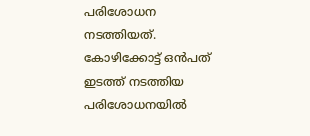പരിശോധന നടത്തിയത്. കോഴിക്കോട്ട് ഒന്‍പത് ഇടത്ത് നടത്തിയ പരിശോധനയിൽ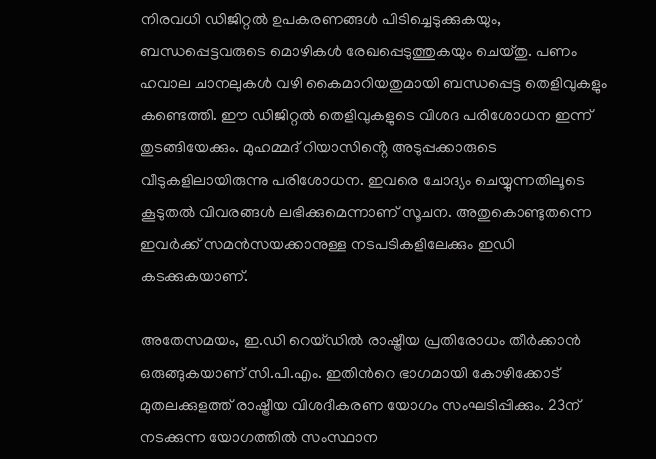നിരവധി ഡിജിറ്റൽ ഉപകരണങ്ങൾ പിടിച്ചെടുക്കുകയും, ബന്ധപ്പെട്ടവരുടെ മൊഴികൾ രേഖപ്പെടുത്തുകയും ചെയ്തു. പണം ഹവാല ചാനലുകൾ വഴി കൈമാറിയതുമായി ബന്ധപ്പെട്ട തെളിവുകളും കണ്ടെത്തി. ഈ ഡിജിറ്റൽ തെളിവുകളുടെ വിശദ പരിശോധന ഇന്ന് തുടങ്ങിയേക്കും. മുഹമ്മദ് റിയാസിൻ്റെ അടുപ്പക്കാരുടെ വീടുകളിലായിരുന്നു പരിശോധന. ഇവരെ ചോദ്യം ചെയ്യുന്നതിലൂടെ കൂടുതൽ വിവരങ്ങൾ ലഭിക്കുമെന്നാണ് സൂചന. അതുകൊണ്ടുതന്നെ ഇവർക്ക് സമൻസയക്കാനുള്ള നടപടികളിലേക്കും ഇഡി കടക്കുകയാണ്.

അതേസമയം, ഇ.ഡി റെയ്ഡില്‍ രാഷ്ട്രീയ പ്രതിരോധം തീര്‍ക്കാന്‍ ഒരുങ്ങുകയാണ് സി.പി.എം. ഇതിന്‍റെ ഭാഗമായി കോഴിക്കോട് മുതലക്കുളത്ത് രാഷ്ട്രീയ വിശദീകരണ യോഗം സംഘടിപ്പിക്കും. 23ന് നടക്കുന്ന യോഗത്തില്‍ സംസ്ഥാന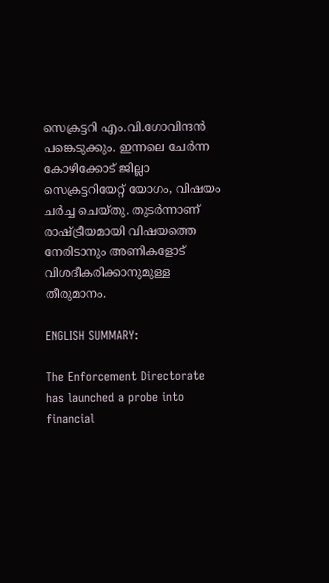സെക്രട്ടറി എം.വി.ഗോവിന്ദന്‍ പങ്കെടുക്കും. ഇന്നലെ ചേര്‍ന്ന കോഴിക്കോട് ജില്ലാ സെക്രട്ടറിയേറ്റ് യോഗം, വിഷയം ചര്‍ച്ച ചെയ്തു. തുടര്‍ന്നാണ് രാഷ്ട്രീയമായി വിഷയത്തെ നേരിടാനും അണികളോട് വിശദീകരിക്കാനുമുള്ള തീരുമാനം.

ENGLISH SUMMARY:

The Enforcement Directorate has launched a probe into financial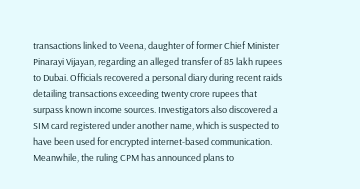transactions linked to Veena, daughter of former Chief Minister Pinarayi Vijayan, regarding an alleged transfer of 85 lakh rupees to Dubai. Officials recovered a personal diary during recent raids detailing transactions exceeding twenty crore rupees that surpass known income sources. Investigators also discovered a SIM card registered under another name, which is suspected to have been used for encrypted internet-based communication. Meanwhile, the ruling CPM has announced plans to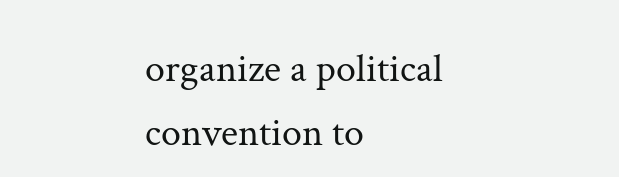organize a political convention to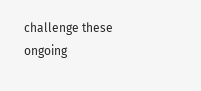challenge these ongoing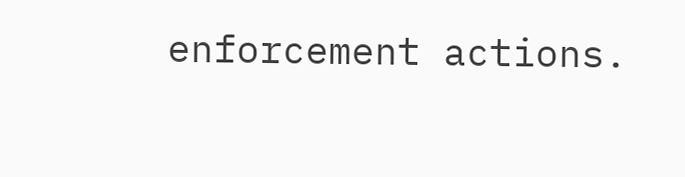enforcement actions.